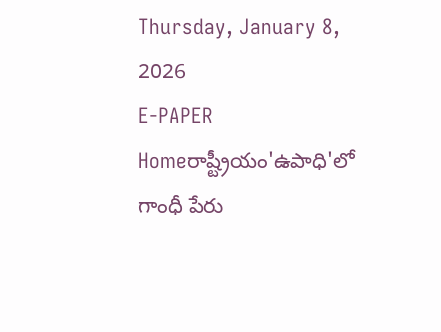Thursday, January 8, 2026
E-PAPER
Homeరాష్ట్రీయం'ఉపాధి'లో గాంధీ పేరు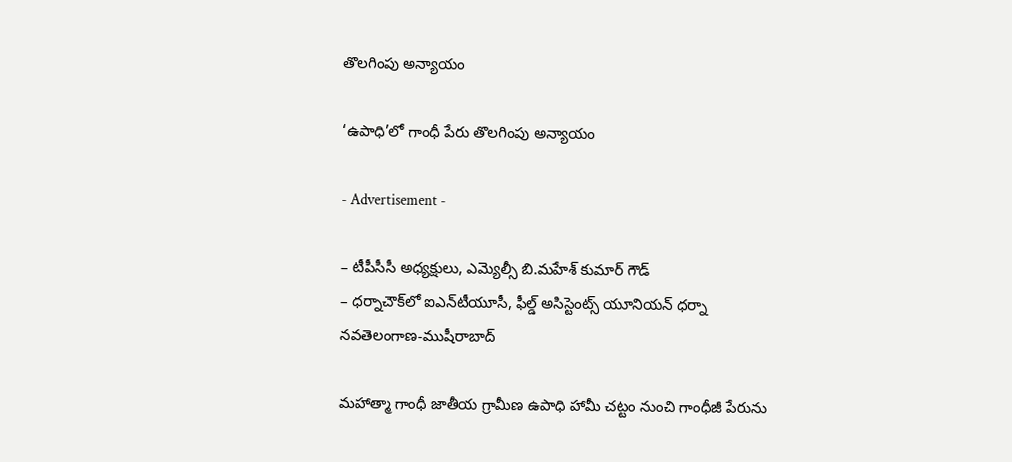తొలగింపు అన్యాయం

‘ఉపాధి’లో గాంధీ పేరు తొలగింపు అన్యాయం

- Advertisement -

– టీపీసీసీ అధ్యక్షులు, ఎమ్యెల్సీ బి.మహేశ్‌ కుమార్‌ గౌడ్‌
– ధర్నాచౌక్‌లో ఐఎన్‌టీయూసీ, ఫీల్డ్‌ అసిస్టెంట్స్‌ యూనియన్‌ ధర్నా
నవతెలంగాణ-ముషీరాబాద్‌

మహాత్మా గాంధీ జాతీయ గ్రామీణ ఉపాధి హామీ చట్టం నుంచి గాంధీజీ పేరును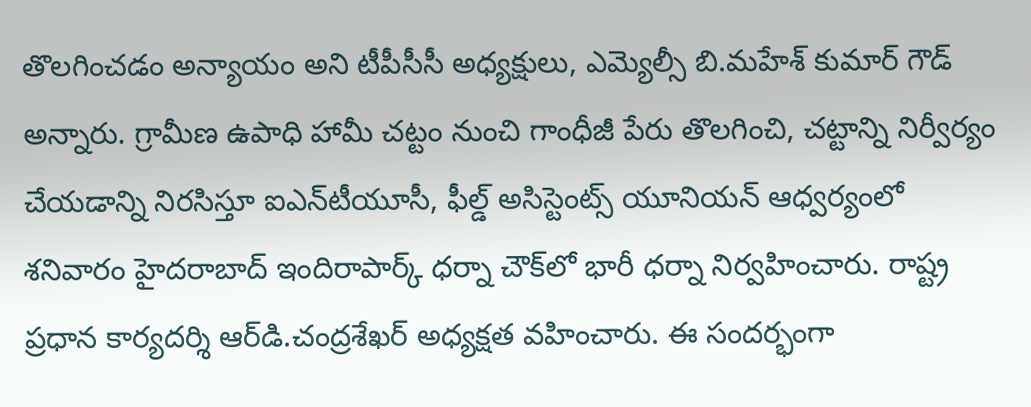తొలగించడం అన్యాయం అని టీపీసీసీ అధ్యక్షులు, ఎమ్యెల్సీ బి.మహేశ్‌ కుమార్‌ గౌడ్‌ అన్నారు. గ్రామీణ ఉపాధి హామీ చట్టం నుంచి గాంధీజీ పేరు తొలగించి, చట్టాన్ని నిర్వీర్యం చేయడాన్ని నిరసిస్తూ ఐఎన్‌టీయూసీ, ఫీల్డ్‌ అసిస్టెంట్స్‌ యూనియన్‌ ఆధ్వర్యంలో శనివారం హైదరాబాద్‌ ఇందిరాపార్క్‌ ధర్నా చౌక్‌లో భారీ ధర్నా నిర్వహించారు. రాష్ట్ర ప్రధాన కార్యదర్శి ఆర్‌డి.చంద్రశేఖర్‌ అధ్యక్షత వహించారు. ఈ సందర్భంగా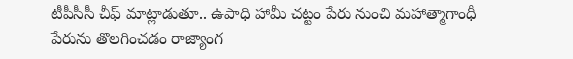టీపీసీసీ చీఫ్‌ మాట్లాడుతూ.. ఉపాధి హామీ చట్టం పేరు నుంచి మహాత్మాగాంధీ పేరును తొలగించడం రాజ్యాంగ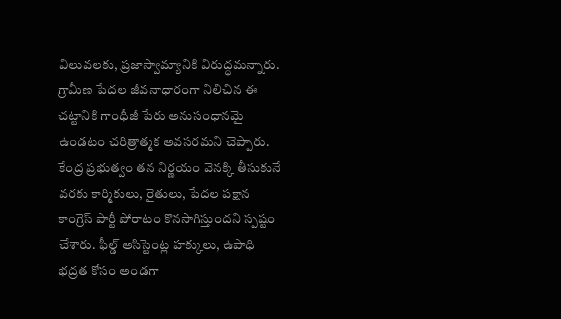విలువలకు, ప్రజాస్వామ్యానికి విరుద్ధమన్నారు. గ్రామీణ పేదల జీవనాధారంగా నిలిచిన ఈ చట్టానికి గాంధీజీ పేరు అనుసంధానమై ఉండటం చరిత్రాత్మక అవసరమని చెప్పారు. కేంద్ర ప్రభుత్వం తన నిర్ణయం వెనక్కి తీసుకునే వరకు కార్మికులు, రైతులు, పేదల పక్షాన కాంగ్రెస్‌ పార్టీ పోరాటం కొనసాగిస్తుందని స్పష్టం చేశారు. ఫీల్డ్‌ అసిస్టెంట్ల హక్కులు, ఉపాధి భద్రత కోసం అండగా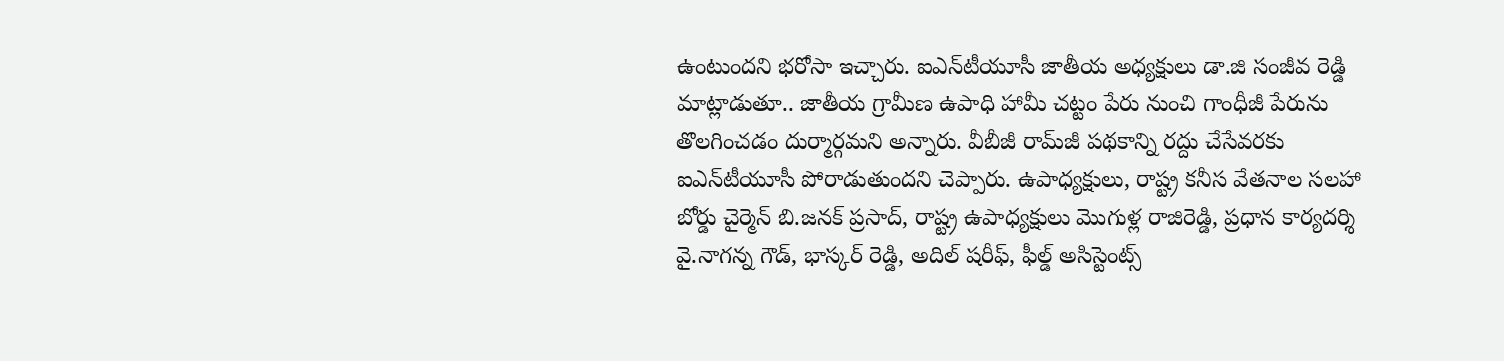ఉంటుందని భరోసా ఇచ్చారు. ఐఎన్‌టీయూసీ జాతీయ అధ్యక్షులు డా.జి సంజీవ రెడ్డి మాట్లాడుతూ.. జాతీయ గ్రామీణ ఉపాధి హామీ చట్టం పేరు నుంచి గాంధీజీ పేరును తొలగించడం దుర్మార్గమని అన్నారు. వీబీజీ రామ్‌జీ పథకాన్ని రద్దు చేసేవరకు ఐఎన్‌టీయూసీ పోరాడుతుందని చెప్పారు. ఉపాధ్యక్షులు, రాష్ట్ర కనీస వేతనాల సలహా బోర్డు చైర్మెన్‌ బి.జనక్‌ ప్రసాద్‌, రాష్ట్ర ఉపాధ్యక్షులు మొగుళ్ల రాజిరెడ్డి, ప్రధాన కార్యదర్శి వై.నాగన్న గౌడ్‌, భాస్కర్‌ రెడ్డి, అదిల్‌ షరీఫ్‌, ఫీల్డ్‌ అసిస్టెంట్స్‌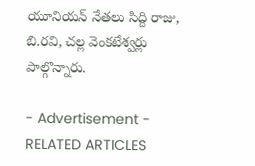యూనియన్‌ నేతలు సిద్ది రాజు, బి.రవి, చల్ల వెంకటేశ్వర్లు పాల్గొన్నారు.

- Advertisement -
RELATED ARTICLES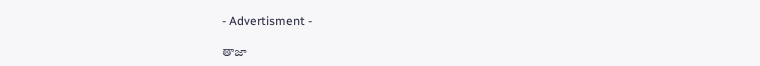- Advertisment -

తాజా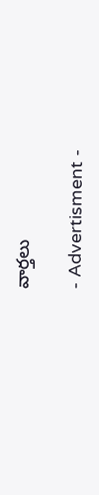వార్తలు

- Advertisment -